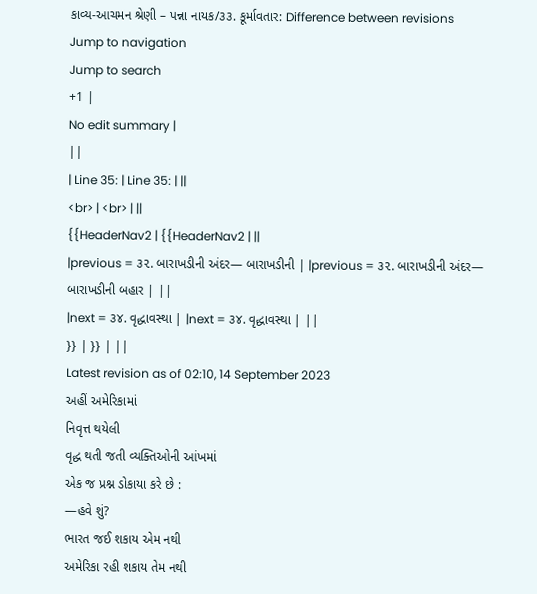કાવ્ય-આચમન શ્રેણી – પન્ના નાયક/૩૩. કૂર્માવતાર: Difference between revisions
Jump to navigation
Jump to search
+1 |
No edit summary |
||
| Line 35: | Line 35: | ||
<br> | <br> | ||
{{HeaderNav2 | {{HeaderNav2 | ||
|previous = ૩૨. બારાખડીની અંદર— બારાખડીની | |previous = ૩૨. બારાખડીની અંદર— બારાખડીની બહાર | ||
|next = ૩૪. વૃદ્ધાવસ્થા | |next = ૩૪. વૃદ્ધાવસ્થા | ||
}} | }} | ||
Latest revision as of 02:10, 14 September 2023
અહીં અમેરિકામાં
નિવૃત્ત થયેલી
વૃદ્ધ થતી જતી વ્યક્તિઓની આંખમાં
એક જ પ્રશ્ન ડોકાયા કરે છે :
—હવે શું?
ભારત જઈ શકાય એમ નથી
અમેરિકા રહી શકાય તેમ નથી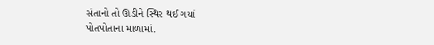સંતાનો તો ઊડીને સ્થિર થઈ ગયાં
પોતપોતાના માળામાં.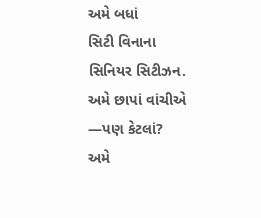અમે બધાં
સિટી વિનાના
સિનિયર સિટીઝન.
અમે છાપાં વાંચીએ
—પણ કેટલાં?
અમે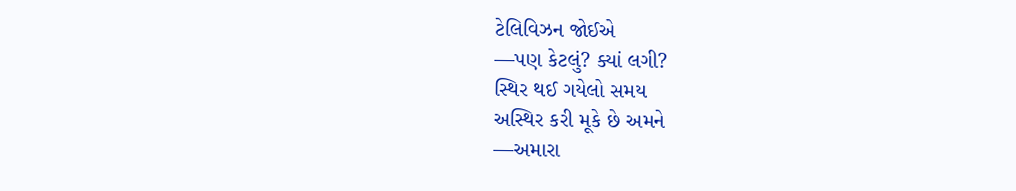ટેલિવિઝન જોઈએ
—પણ કેટલું? ક્યાં લગી?
સ્થિર થઈ ગયેલો સમય
અસ્થિર કરી મૂકે છે અમને
—અમારા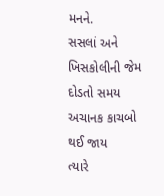મનને.
સસલાં અને ખિસકોલીની જેમ
દોડતો સમય
અચાનક કાચબો થઈ જાય
ત્યારે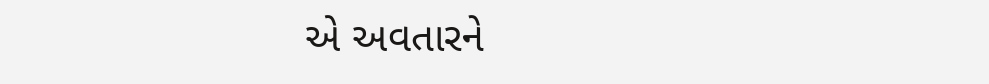એ અવતારને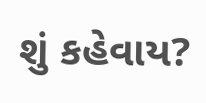શું કહેવાય?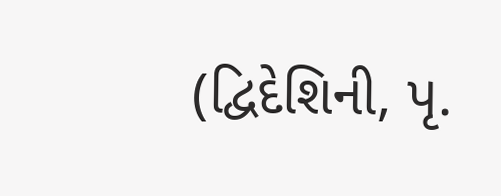(દ્વિદેશિની, પૃ.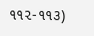૧૧૨-૧૧૩)